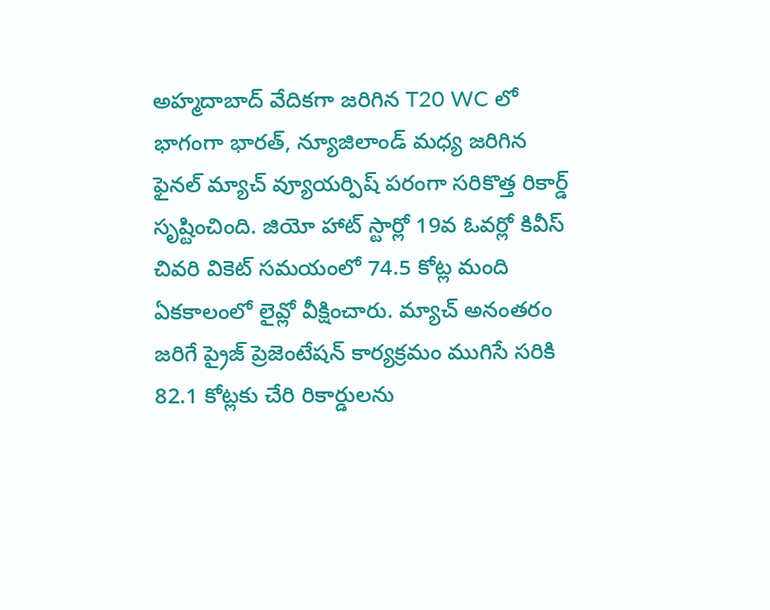అహ్మదాబాద్ వేదికగా జరిగిన T20 WC లో భాగంగా భారత్, న్యూజిలాండ్ మధ్య జరిగిన ఫైనల్ మ్యాచ్ వ్యూయర్పిష్ పరంగా సరికొత్త రికార్డ్ సృష్టించింది. జియో హాట్ స్టార్లో 19వ ఓవర్లో కివీస్ చివరి వికెట్ సమయంలో 74.5 కోట్ల మంది ఏకకాలంలో లైవ్లో వీక్షించారు. మ్యాచ్ అనంతరం జరిగే ప్రైజ్ ప్రెజెంటేషన్ కార్యక్రమం ముగిసే సరికి 82.1 కోట్లకు చేరి రికార్డులను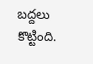బద్దలు కొట్టింది.